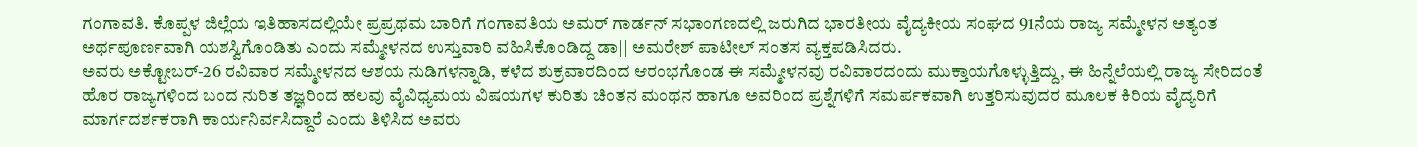ಗಂಗಾವತಿ. ಕೊಪ್ಪಳ ಜಿಲ್ಲೆಯ ಇತಿಹಾಸದಲ್ಲಿಯೇ ಪ್ರಪ್ರಥಮ ಬಾರಿಗೆ ಗಂಗಾವತಿಯ ಅಮರ್ ಗಾರ್ಡನ್ ಸಭಾಂಗಣದಲ್ಲಿ ಜರುಗಿದ ಭಾರತೀಯ ವೈದ್ಯಕೀಯ ಸಂಘದ 91ನೆಯ ರಾಜ್ಯ ಸಮ್ಮೇಳನ ಅತ್ಯಂತ ಅರ್ಥಪೂರ್ಣವಾಗಿ ಯಶಸ್ವಿಗೊಂಡಿತು ಎಂದು ಸಮ್ಮೇಳನದ ಉಸ್ತುವಾರಿ ವಹಿಸಿಕೊಂಡಿದ್ದ ಡಾ|| ಅಮರೇಶ್ ಪಾಟೀಲ್ ಸಂತಸ ವ್ಯಕ್ತಪಡಿಸಿದರು.
ಅವರು ಅಕ್ಟೋಬರ್-26 ರವಿವಾರ ಸಮ್ಮೇಳನದ ಆಶಯ ನುಡಿಗಳನ್ನಾಡಿ, ಕಳೆದ ಶುಕ್ರವಾರದಿಂದ ಆರಂಭಗೊಂಡ ಈ ಸಮ್ಮೇಳನವು ರವಿವಾರದಂದು ಮುಕ್ತಾಯಗೊಳ್ಳುತ್ತಿದ್ದು, ಈ ಹಿನ್ನೆಲೆಯಲ್ಲಿ ರಾಜ್ಯ ಸೇರಿದಂತೆ ಹೊರ ರಾಜ್ಯಗಳಿಂದ ಬಂದ ನುರಿತ ತಜ್ಞರಿಂದ ಹಲವು ವೈವಿಧ್ಯಮಯ ವಿಷಯಗಳ ಕುರಿತು ಚಿಂತನ ಮಂಥನ ಹಾಗೂ ಅವರಿಂದ ಪ್ರಶ್ನೆಗಳಿಗೆ ಸಮರ್ಪಕವಾಗಿ ಉತ್ತರಿಸುವುದರ ಮೂಲಕ ಕಿರಿಯ ವೈದ್ಯರಿಗೆ ಮಾರ್ಗದರ್ಶಕರಾಗಿ ಕಾರ್ಯನಿರ್ವಸಿದ್ದಾರೆ ಎಂದು ತಿಳಿಸಿದ ಅವರು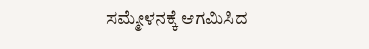ಸಮ್ಮೇಳನಕ್ಕೆ ಆಗಮಿಸಿದ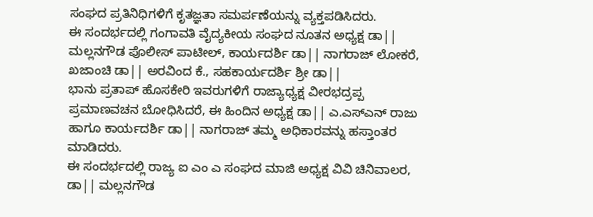ಸಂಘದ ಪ್ರತಿನಿಧಿಗಳಿಗೆ ಕೃತಜ್ಞತಾ ಸಮರ್ಪಣೆಯನ್ನು ವ್ಯಕ್ತಪಡಿಸಿದರು.
ಈ ಸಂದರ್ಭದಲ್ಲಿ ಗಂಗಾವತಿ ವೈದ್ಯಕೀಯ ಸಂಘದ ನೂತನ ಅಧ್ಯಕ್ಷ ಡಾ|| ಮಲ್ಲನಗೌಡ ಪೊಲೀಸ್ ಪಾಟೀಲ್, ಕಾರ್ಯದರ್ಶಿ ಡಾ|| ನಾಗರಾಜ್ ಲೋಕರೆ, ಖಜಾಂಚಿ ಡಾ|| ಅರವಿಂದ ಕೆ., ಸಹಕಾರ್ಯದರ್ಶಿ ಶ್ರೀ ಡಾ||
ಭಾನು ಪ್ರತಾಪ್ ಹೊಸಕೇರಿ ಇವರುಗಳಿಗೆ ರಾಜ್ಯಾಧ್ಯಕ್ಷ ವೀರಭದ್ರಪ್ಪ ಪ್ರಮಾಣವಚನ ಬೋಧಿಸಿದರೆ, ಈ ಹಿಂದಿನ ಅಧ್ಯಕ್ಷ ಡಾ|| ಎ.ಎಸ್ಎನ್ ರಾಜು ಹಾಗೂ ಕಾರ್ಯದರ್ಶಿ ಡಾ|| ನಾಗರಾಜ್ ತಮ್ಮ ಅಧಿಕಾರವನ್ನು ಹಸ್ತಾಂತರ ಮಾಡಿದರು.
ಈ ಸಂದರ್ಭದಲ್ಲಿ ರಾಜ್ಯ ಐ ಎಂ ಎ ಸಂಘದ ಮಾಜಿ ಅಧ್ಯಕ್ಷ ವಿವಿ ಚಿನಿವಾಲರ, ಡಾ|| ಮಲ್ಲನಗೌಡ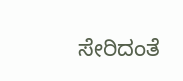ಸೇರಿದಂತೆ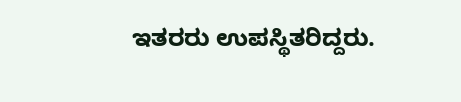ಇತರರು ಉಪಸ್ಥಿತರಿದ್ದರು.